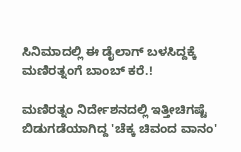ಸಿನಿಮಾದಲ್ಲಿ ಈ ಡೈಲಾಗ್ ಬಳಸಿದ್ದಕ್ಕೆ ಮಣಿರತ್ನಂಗೆ ಬಾಂಬ್ ಕರೆ.!

ಮಣಿರತ್ನಂ ನಿರ್ದೇಶನದಲ್ಲಿ ಇತ್ತೀಚಿಗಷ್ಟೆ ಬಿಡುಗಡೆಯಾಗಿದ್ದ 'ಚೆಕ್ಕ ಚಿವಂದ ವಾನಂ'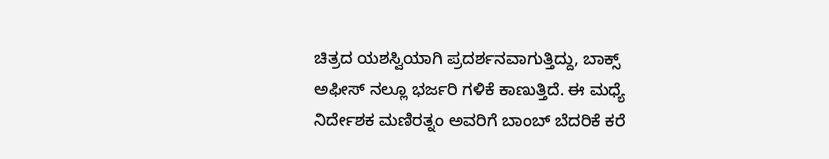ಚಿತ್ರದ ಯಶಸ್ವಿಯಾಗಿ ಪ್ರದರ್ಶನವಾಗುತ್ತಿದ್ದು, ಬಾಕ್ಸ್ ಅಫೀಸ್ ನಲ್ಲೂ ಭರ್ಜರಿ ಗಳಿಕೆ ಕಾಣುತ್ತಿದೆ. ಈ ಮಧ್ಯೆ ನಿರ್ದೇಶಕ ಮಣಿರತ್ನಂ ಅವರಿಗೆ ಬಾಂಬ್ ಬೆದರಿಕೆ ಕರೆ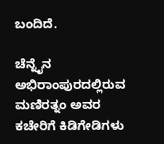ಬಂದಿದೆ.

ಚೆನ್ನೈನ ಅಭಿರಾಂಪುರದಲ್ಲಿರುವ ಮಣಿರತ್ನಂ ಅವರ ಕಚೇರಿಗೆ ಕಿಡಿಗೇಡಿಗಳು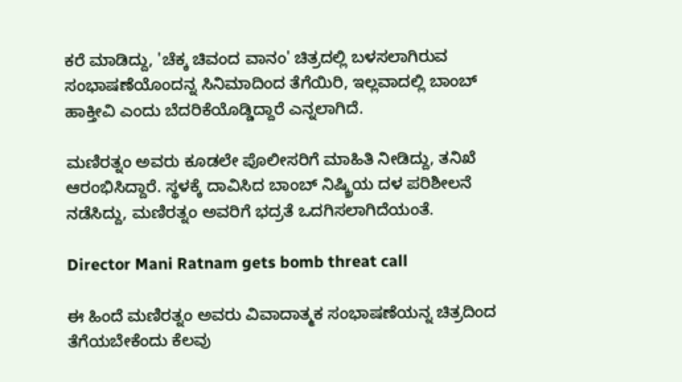ಕರೆ ಮಾಡಿದ್ದು, 'ಚೆಕ್ಕ ಚಿವಂದ ವಾನಂ' ಚಿತ್ರದಲ್ಲಿ ಬಳಸಲಾಗಿರುವ ಸಂಭಾಷಣೆಯೊಂದನ್ನ ಸಿನಿಮಾದಿಂದ ತೆಗೆಯಿರಿ, ಇಲ್ಲವಾದಲ್ಲಿ ಬಾಂಬ್ ಹಾಕ್ತೀವಿ ಎಂದು ಬೆದರಿಕೆಯೊಡ್ಡಿದ್ದಾರೆ ಎನ್ನಲಾಗಿದೆ.

ಮಣಿರತ್ನಂ ಅವರು ಕೂಡಲೇ ಪೊಲೀಸರಿಗೆ ಮಾಹಿತಿ ನೀಡಿದ್ದು, ತನಿಖೆ ಆರಂಭಿಸಿದ್ದಾರೆ. ಸ್ಥಳಕ್ಕೆ ದಾವಿಸಿದ ಬಾಂಬ್ ನಿಷ್ಕ್ರಿಯ ದಳ ಪರಿಶೀಲನೆ ನಡೆಸಿದ್ದು, ಮಣಿರತ್ನಂ ಅವರಿಗೆ ಭದ್ರತೆ ಒದಗಿಸಲಾಗಿದೆಯಂತೆ.

Director Mani Ratnam gets bomb threat call

ಈ ಹಿಂದೆ ಮಣಿರತ್ನಂ ಅವರು ವಿವಾದಾತ್ಮಕ ಸಂಭಾಷಣೆಯನ್ನ ಚಿತ್ರದಿಂದ ತೆಗೆಯಬೇಕೆಂದು ಕೆಲವು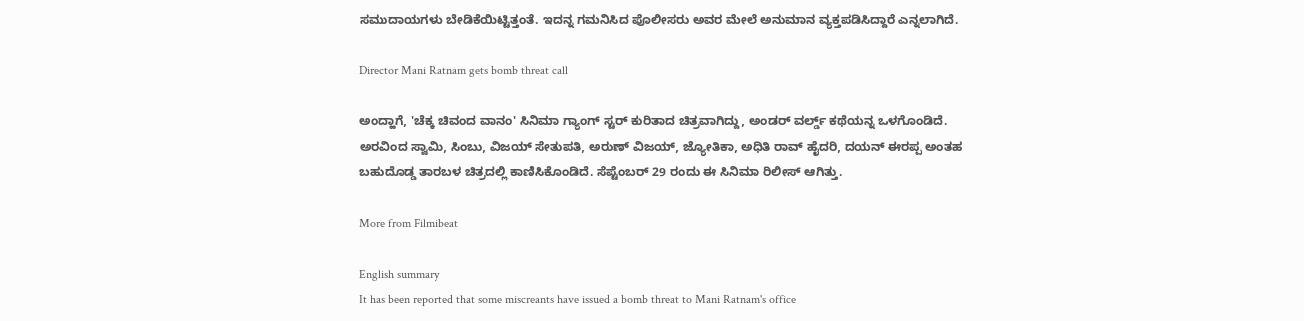ಸಮುದಾಯಗಳು ಬೇಡಿಕೆಯಿಟ್ಟಿತ್ತಂತೆ. ಇದನ್ನ ಗಮನಿಸಿದ ಪೊಲೀಸರು ಅವರ ಮೇಲೆ ಅನುಮಾನ ವ್ಯಕ್ತಪಡಿಸಿದ್ದಾರೆ ಎನ್ನಲಾಗಿದೆ.

Director Mani Ratnam gets bomb threat call

ಅಂದ್ಹಾಗೆ, 'ಚೆಕ್ಕ ಚಿವಂದ ವಾನಂ' ಸಿನಿಮಾ ಗ್ಯಾಂಗ್ ಸ್ಟರ್ ಕುರಿತಾದ ಚಿತ್ರವಾಗಿದ್ದು, ಅಂಡರ್ ವರ್ಲ್ಡ್ ಕಥೆಯನ್ನ ಒಳಗೊಂಡಿದೆ. ಅರವಿಂದ ಸ್ವಾಮಿ, ಸಿಂಬು, ವಿಜಯ್ ಸೇತುಪತಿ, ಅರುಣ್ ವಿಜಯ್, ಜ್ಯೋತಿಕಾ, ಅಧಿತಿ ರಾವ್ ಹೈದರಿ, ದಯನ್ ಈರಪ್ಪ ಅಂತಹ ಬಹುದೊಡ್ಡ ತಾರಬಳ ಚಿತ್ರದಲ್ಲಿ ಕಾಣಿಸಿಕೊಂಡಿದೆ. ಸೆಪ್ಟೆಂಬರ್ 29 ರಂದು ಈ ಸಿನಿಮಾ ರಿಲೀಸ್ ಆಗಿತ್ತು.

More from Filmibeat

English summary
It has been reported that some miscreants have issued a bomb threat to Mani Ratnam's office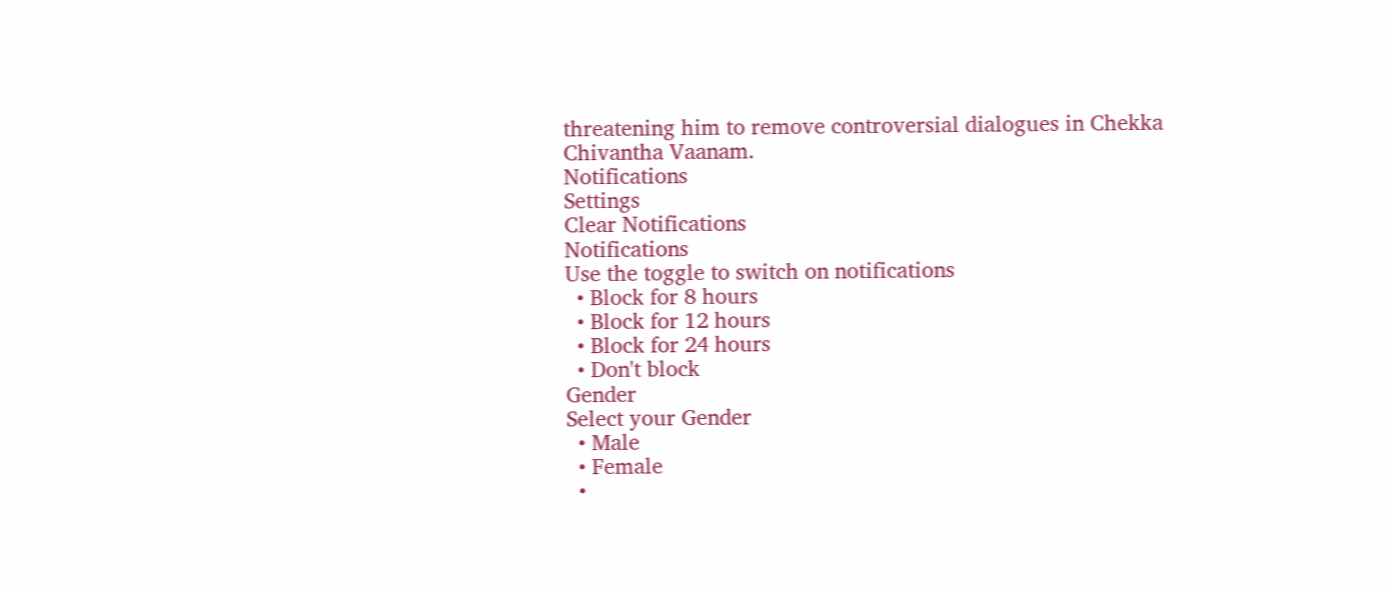threatening him to remove controversial dialogues in Chekka Chivantha Vaanam.
Notifications
Settings
Clear Notifications
Notifications
Use the toggle to switch on notifications
  • Block for 8 hours
  • Block for 12 hours
  • Block for 24 hours
  • Don't block
Gender
Select your Gender
  • Male
  • Female
  •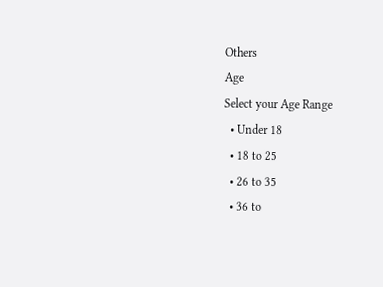Others
Age
Select your Age Range
  • Under 18
  • 18 to 25
  • 26 to 35
  • 36 to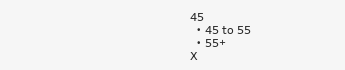45
  • 45 to 55
  • 55+
X